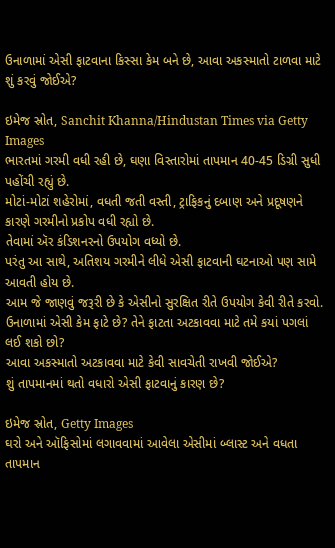ઉનાળામાં એસી ફાટવાના કિસ્સા કેમ બને છે, આવા અકસ્માતો ટાળવા માટે શું કરવું જોઈએ?

ઇમેજ સ્રોત, Sanchit Khanna/Hindustan Times via Getty Images
ભારતમાં ગરમી વધી રહી છે, ઘણા વિસ્તારોમાં તાપમાન 40-45 ડિગ્રી સુધી પહોંચી રહ્યું છે.
મોટાં-મોટાં શહેરોમાં, વધતી જતી વસ્તી, ટ્રાફિકનું દબાણ અને પ્રદૂષણને કારણે ગરમીનો પ્રકોપ વધી રહ્યો છે.
તેવામાં ઍર કંડિશનરનો ઉપયોગ વધ્યો છે.
પરંતુ આ સાથે, અતિશય ગરમીને લીધે એસી ફાટવાની ઘટનાઓ પણ સામે આવતી હોય છે.
આમ જે જાણવું જરૂરી છે કે એસીનો સુરક્ષિત રીતે ઉપયોગ કેવી રીતે કરવો.
ઉનાળામાં એસી કેમ ફાટે છે? તેને ફાટતા અટકાવવા માટે તમે કયાં પગલાં લઈ શકો છો?
આવા અકસ્માતો અટકાવવા માટે કેવી સાવચેતી રાખવી જોઈએ?
શું તાપમાનમાં થતો વધારો એસી ફાટવાનું કારણ છે?

ઇમેજ સ્રોત, Getty Images
ઘરો અને ઑફિસોમાં લગાવવામાં આવેલા એસીમાં બ્લાસ્ટ અને વધતા તાપમાન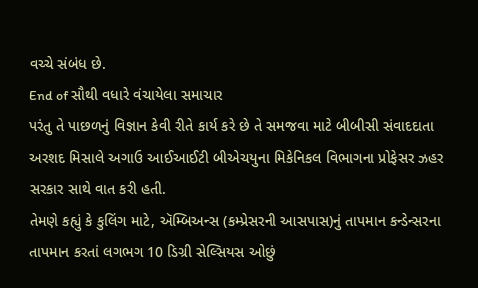વચ્ચે સંબંધ છે.
End of સૌથી વધારે વંચાયેલા સમાચાર
પરંતુ તે પાછળનું વિજ્ઞાન કેવી રીતે કાર્ય કરે છે તે સમજવા માટે બીબીસી સંવાદદાતા અરશદ મિસાલે અગાઉ આઈઆઈટી બીએચયુના મિકેનિકલ વિભાગના પ્રોફેસર ઝહર સરકાર સાથે વાત કરી હતી.
તેમણે કહ્યું કે કુલિંગ માટે, ઍમ્બિઅન્સ (કમ્પ્રેસરની આસપાસ)નું તાપમાન કન્ડેન્સરના તાપમાન કરતાં લગભગ 10 ડિગ્રી સેલ્સિયસ ઓછું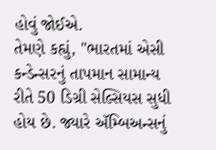હોવું જોઈએ.
તેમણે કહ્યું, "ભારતમાં એસી કન્ડેન્સરનું તાપમાન સામાન્ય રીતે 50 ડિગ્રી સેલ્સિયસ સુધી હોય છે. જ્યારે ઍમ્બિઅન્સનું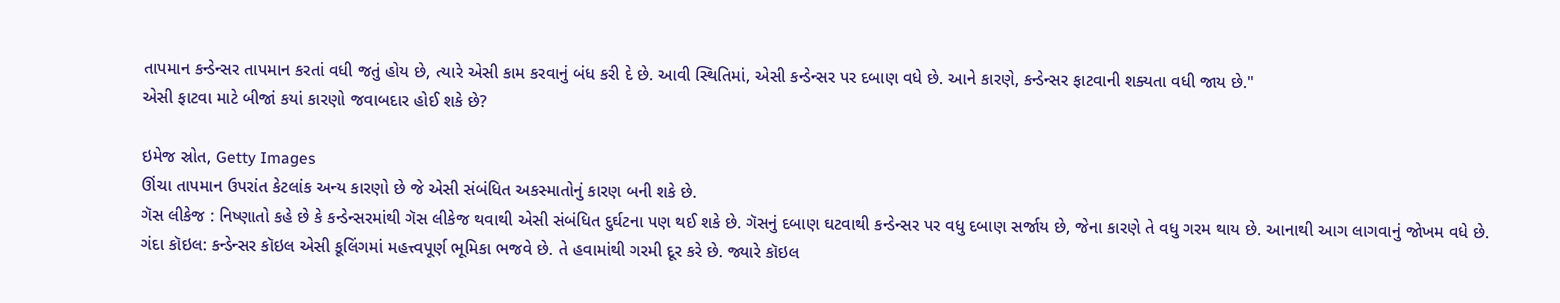તાપમાન કન્ડેન્સર તાપમાન કરતાં વધી જતું હોય છે, ત્યારે એસી કામ કરવાનું બંધ કરી દે છે. આવી સ્થિતિમાં, એસી કન્ડેન્સર પર દબાણ વધે છે. આને કારણે, કન્ડેન્સર ફાટવાની શક્યતા વધી જાય છે."
એસી ફાટવા માટે બીજાં કયાં કારણો જવાબદાર હોઈ શકે છે?

ઇમેજ સ્રોત, Getty Images
ઊંચા તાપમાન ઉપરાંત કેટલાંક અન્ય કારણો છે જે એસી સંબંધિત અકસ્માતોનું કારણ બની શકે છે.
ગૅસ લીકેજ : નિષ્ણાતો કહે છે કે કન્ડેન્સરમાંથી ગૅસ લીકેજ થવાથી એસી સંબંધિત દુર્ઘટના પણ થઈ શકે છે. ગૅસનું દબાણ ઘટવાથી કન્ડેન્સર પર વધુ દબાણ સર્જાય છે, જેના કારણે તે વધુ ગરમ થાય છે. આનાથી આગ લાગવાનું જોખમ વધે છે.
ગંદા કૉઇલ: કન્ડેન્સર કૉઇલ એસી કૂલિંગમાં મહત્ત્વપૂર્ણ ભૂમિકા ભજવે છે. તે હવામાંથી ગરમી દૂર કરે છે. જ્યારે કૉઇલ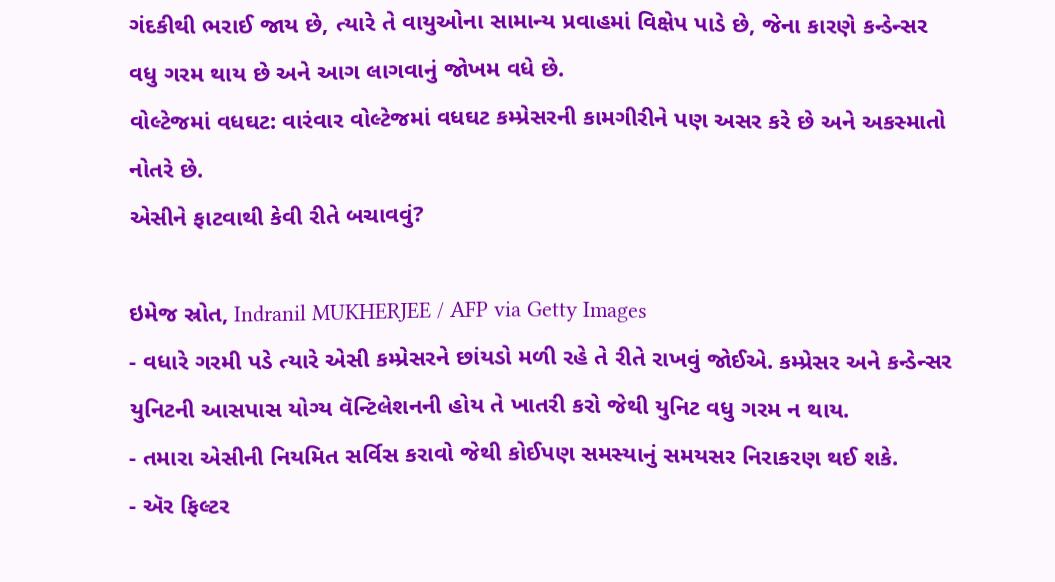ગંદકીથી ભરાઈ જાય છે, ત્યારે તે વાયુઓના સામાન્ય પ્રવાહમાં વિક્ષેપ પાડે છે, જેના કારણે કન્ડેન્સર વધુ ગરમ થાય છે અને આગ લાગવાનું જોખમ વધે છે.
વોલ્ટેજમાં વધઘટ: વારંવાર વોલ્ટેજમાં વધઘટ કમ્પ્રેસરની કામગીરીને પણ અસર કરે છે અને અકસ્માતો નોતરે છે.
એસીને ફાટવાથી કેવી રીતે બચાવવું?

ઇમેજ સ્રોત, Indranil MUKHERJEE / AFP via Getty Images
- વધારે ગરમી પડે ત્યારે એસી કમ્પ્રેસરને છાંયડો મળી રહે તે રીતે રાખવું જોઈએ. કમ્પ્રેસર અને કન્ડેન્સર યુનિટની આસપાસ યોગ્ય વૅન્ટિલેશનની હોય તે ખાતરી કરો જેથી યુનિટ વધુ ગરમ ન થાય.
- તમારા એસીની નિયમિત સર્વિસ કરાવો જેથી કોઈપણ સમસ્યાનું સમયસર નિરાકરણ થઈ શકે.
- ઍર ફિલ્ટર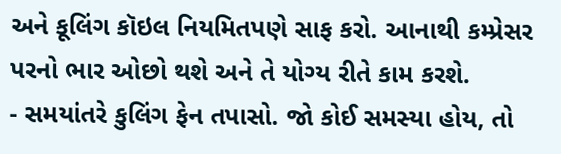અને કૂલિંગ કૉઇલ નિયમિતપણે સાફ કરો. આનાથી કમ્પ્રેસર પરનો ભાર ઓછો થશે અને તે યોગ્ય રીતે કામ કરશે.
- સમયાંતરે કુલિંગ ફેન તપાસો. જો કોઈ સમસ્યા હોય, તો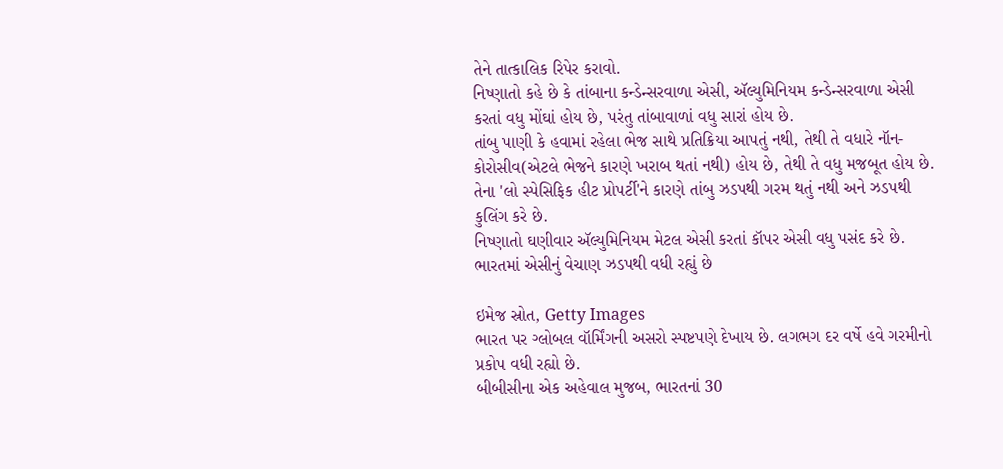તેને તાત્કાલિક રિપેર કરાવો.
નિષ્ણાતો કહે છે કે તાંબાના કન્ડેન્સરવાળા એસી, ઍલ્યુમિનિયમ કન્ડેન્સરવાળા એસી કરતાં વધુ મોંઘાં હોય છે, પરંતુ તાંબાવાળાં વધુ સારાં હોય છે.
તાંબુ પાણી કે હવામાં રહેલા ભેજ સાથે પ્રતિક્રિયા આપતું નથી, તેથી તે વધારે નૉન-કોરોસીવ(એટલે ભેજને કારણે ખરાબ થતાં નથી) હોય છે, તેથી તે વધુ મજબૂત હોય છે.
તેના 'લો સ્પેસિફિક હીટ પ્રોપર્ટી'ને કારણે તાંબુ ઝડપથી ગરમ થતું નથી અને ઝડપથી કુલિંગ કરે છે.
નિષ્ણાતો ઘણીવાર ઍલ્યુમિનિયમ મેટલ એસી કરતાં કૉપર એસી વધુ પસંદ કરે છે.
ભારતમાં એસીનું વેચાણ ઝડપથી વધી રહ્યું છે

ઇમેજ સ્રોત, Getty Images
ભારત પર ગ્લોબલ વૉર્મિંગની અસરો સ્પષ્ટપણે દેખાય છે. લગભગ દર વર્ષે હવે ગરમીનો પ્રકોપ વધી રહ્યો છે.
બીબીસીના એક અહેવાલ મુજબ, ભારતનાં 30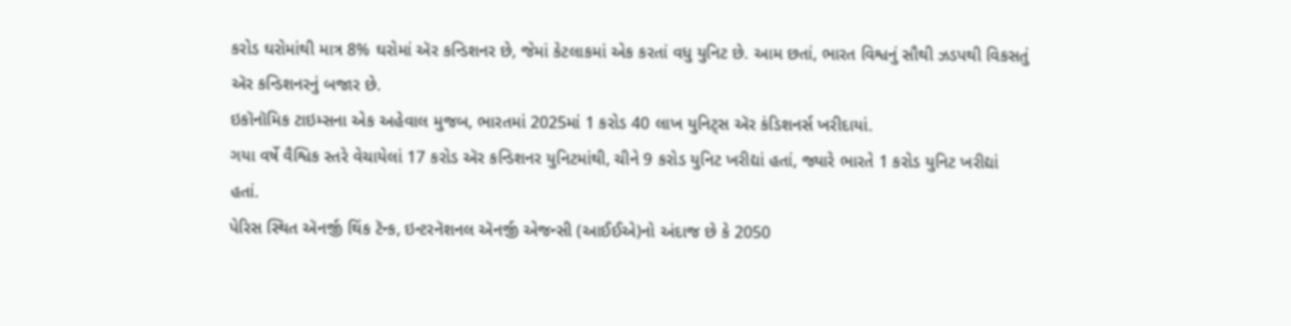કરોડ ઘરોમાંથી માત્ર 8% ઘરોમાં ઍર કન્ડિશનર છે, જેમાં કેટલાકમાં એક કરતાં વધુ યુનિટ છે. આમ છતાં, ભારત વિશ્વનું સૌથી ઝડપથી વિકસતું ઍર કન્ડિશનરનું બજાર છે.
ઇકૉનૉમિક ટાઇમ્સના એક અહેવાલ મુજબ, ભારતમાં 2025માં 1 કરોડ 40 લાખ યુનિટ્સ ઍર કંડિશનર્સ ખરીદાયાં.
ગયા વર્ષે વૈશ્વિક સ્તરે વેચાયેલાં 17 કરોડ ઍર કન્ડિશનર યુનિટમાંથી, ચીને 9 કરોડ યુનિટ ખરીદ્યાં હતાં, જ્યારે ભારતે 1 કરોડ યુનિટ ખરીદ્યાં હતાં.
પેરિસ સ્થિત ઍનર્જી થિંક ટૅન્ક, ઇન્ટરનૅશનલ ઍનર્જી એજન્સી (આઈઈએ)નો અંદાજ છે કે 2050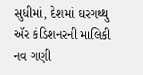સુધીમાં, દેશમાં ઘરગથ્થુ ઍર કંડિશનરની માલિકી નવ ગણી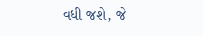વધી જશે, જે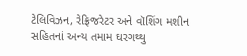ટેલિવિઝન, રેફ્રિજરેટર અને વૉશિંગ મશીન સહિતનાં અન્ય તમામ ઘરગથ્થુ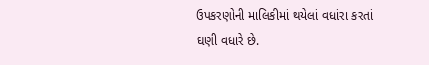ઉપકરણોની માલિકીમાં થયેલાં વધાંરા કરતાં ઘણી વધારે છે.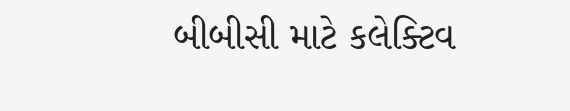બીબીસી માટે કલેક્ટિવ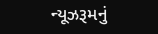ન્યૂઝરૂમનું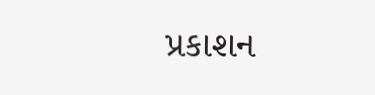પ્રકાશન